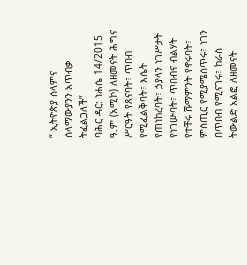“ ኢትዮጵያ ሰላምና ሰላማውያንን አጥብቃ ትፈልጋለች”
ባሕር ዳር: ነሐሴ 14/2015 ዓ.ም (አሚኮ) ለዘመናት ሕግና ሥርዓት የጸናባት፣ ጥበብ የሚፈልቅባት፣ እሴት የጠነከረባት፣ ኃያላን ነገሥታት የነገሡባት፣ ጥበብና ብልሃት የተቸሩ ሹማምንት የኖሩባት፣ ምስጢር የሚያሜሰጥሩ፣ ነገን በጥበብ የሚናገሩ፣ ከራስ ትውልድ አልፎ ለዘመናት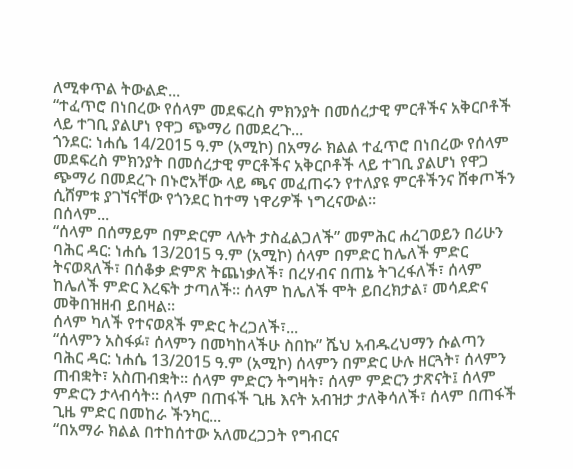ለሚቀጥል ትውልድ...
“ተፈጥሮ በነበረው የሰላም መደፍረስ ምክንያት በመሰረታዊ ምርቶችና አቅርቦቶች ላይ ተገቢ ያልሆነ የዋጋ ጭማሪ በመደረጉ...
ጎንደር: ነሐሴ 14/2015 ዓ.ም (አሚኮ) በአማራ ክልል ተፈጥሮ በነበረው የሰላም መደፍረስ ምክንያት በመሰረታዊ ምርቶችና አቅርቦቶች ላይ ተገቢ ያልሆነ የዋጋ ጭማሪ በመደረጉ በኑሮአቸው ላይ ጫና መፈጠሩን የተለያዩ ምርቶችንና ሸቀጦችን ሲሸምቱ ያገኘናቸው የጎንደር ከተማ ነዋሪዎች ነግረናውል።
በሰላም...
“ሰላም በሰማይም በምድርም ላሉት ታስፈልጋለች” መምሕር ሐረገወይን በሪሁን
ባሕር ዳር: ነሐሴ 13/2015 ዓ.ም (አሚኮ) ሰላም በምድር ከሌለች ምድር ትናወጻለች፣ በሰቆቃ ድምጽ ትጨነቃለች፣ በረሃብና በጠኔ ትገረፋለች፣ ሰላም ከሌለች ምድር እረፍት ታጣለች፡፡ ሰላም ከሌለች ሞት ይበረክታል፣ መሳደድና መቅበዝዘብ ይበዛል፡፡
ሰላም ካለች የተናወጸች ምድር ትረጋለች፣...
“ሰላምን አስፋፉ፣ ሰላምን በመካከላችሁ ስበኩ” ሼህ አብዱረህማን ሱልጣን
ባሕር ዳር: ነሐሴ 13/2015 ዓ.ም (አሚኮ) ሰላምን በምድር ሁሉ ዘርጓት፣ ሰላምን ጠብቋት፣ አስጠብቋት፡፡ ሰላም ምድርን ትግዛት፣ ሰላም ምድርን ታጽናት፤ ሰላም ምድርን ታላብሳት፡፡ ሰላም በጠፋች ጊዜ እናት አብዝታ ታለቅሳለች፣ ሰላም በጠፋች ጊዜ ምድር በመከራ ችንካር...
“በአማራ ክልል በተከሰተው አለመረጋጋት የግብርና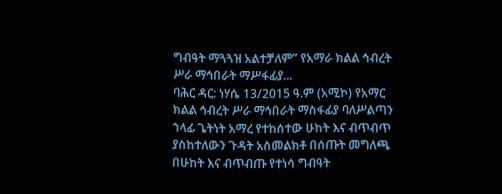ግብዓት ማጓጓዝ አልተቻለም” የአማራ ክልል ኅብረት ሥራ ማኅበራት ማሥፋፊያ...
ባሕር ዳር: ነሃሴ 13/2015 ዓ.ም (አሚኮ) የአማር ክልል ኅብረት ሥራ ማኅበራት ማስፋፊያ ባለሥልጣን ኀላፊ ጌትነት አማረ የተከሰተው ሁከት እና ብጥብጥ ያስከተለውን ጉዳት አስመልክቶ በሰጡት መግለጫ በሁከት እና ብጥብጡ የተነሳ ግብዓት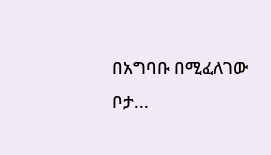በአግባቡ በሚፈለገው ቦታ...